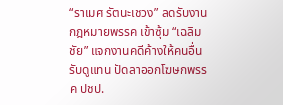“ราเมศ รัตนะเชวง” ลดรับงานกฎหมายพรรค เข้าซุ้ม “เฉลิมชัย” แจกงานคดีค้างให้คนอื่นรับดูแทน ปัดลาออกโฆษกพรรค ปชป.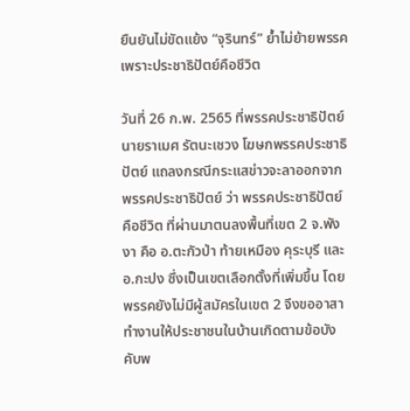ยืนยันไม่ขัดแย้ง “จุรินทร์” ย้ำไม่ย้ายพรรค เพราะประชาธิปัตย์คือชีวิต

วันที่ 26 ก.พ. 2565 ที่พรรคประชาธิปัตย์ นายราเมศ รัตนะเชวง โฆษกพรรคประชาธิปัตย์ แถลงกรณีกระแสข่าวจะลาออกจากพรรคประชาธิปัตย์ ว่า พรรคประชาธิปัตย์คือชีวิต ที่ผ่านมาตนลงพื้นที่เขต 2 จ.พังงา คือ อ.ตะกัวป่า ท้ายเหมือง คุระบุรี และ อ.กะปง ซึ่งเป็นเขตเลือกตั้งที่เพิ่มขึ้น โดยพรรคยังไม่มีผู้สมัครในเขต 2 จึงขออาสาทำงานให้ประชาชนในบ้านเกิดตามข้อบังคับพ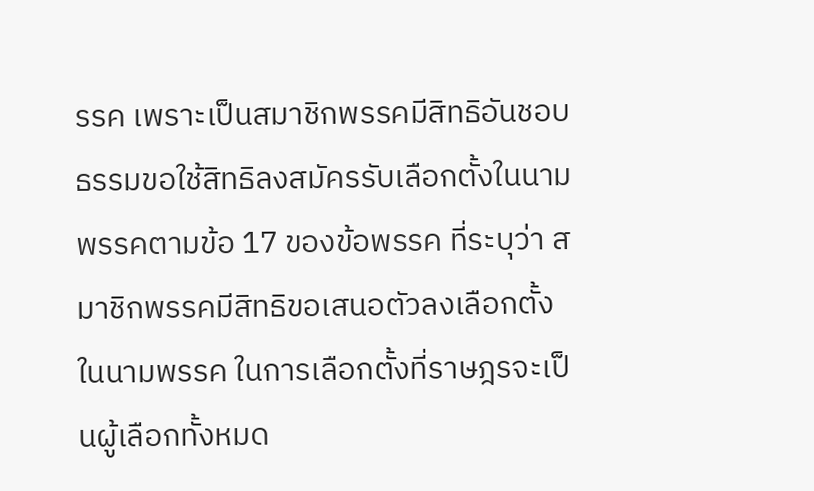รรค เพราะเป็นสมาชิกพรรคมีสิทธิอันชอบธรรมขอใช้สิทธิลงสมัครรับเลือกตั้งในนามพรรคตามข้อ 17 ของข้อพรรค ที่ระบุว่า สมาชิกพรรคมีสิทธิขอเสนอตัวลงเลือกตั้งในนามพรรค ในการเลือกตั้งที่ราษฎรจะเป็นผู้เลือกทั้งหมด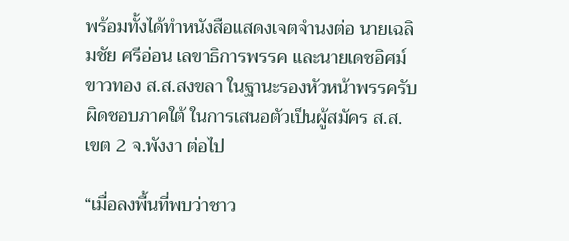พร้อมทั้งได้ทำหนังสือแสดงเจตจำนงต่อ นายเฉลิมชัย ศรีอ่อน เลขาธิการพรรค และนายเดชอิศม์ ขาวทอง ส.ส.สงขลา ในฐานะรองหัวหน้าพรรครับผิดชอบภาคใต้ ในการเสนอตัวเป็นผู้สมัคร ส.ส. เขต 2 จ.พังงา ต่อไป

“เมื่อลงพื้นที่พบว่าชาว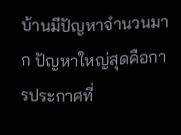บ้านมีปัญหาจำนวนมาก ปัญหาใหญ่สุดคือการประกาศที่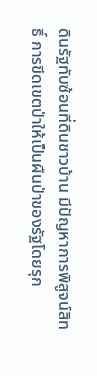ดินรัฐทับซ้อนที่ดินชาวบ้าน มีปัญหาการพิสูจน์สิทธิ์ การขีดเขตป่าให้เป็นผืนป่าของรัฐโดยรุก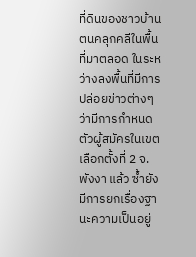ที่ดินของชาวบ้าน ตนคลุกคลีในพื้นที่มาตลอด ในระหว่างลงพื้นที่มีการปล่อยข่าวต่างๆ ว่ามีการกำหนดตัวผู้สมัครในเขตเลือกตั้งที่ 2 จ.พังงา แล้ว ซ้ำยังมีการยกเรื่องฐานะความเป็นอยู่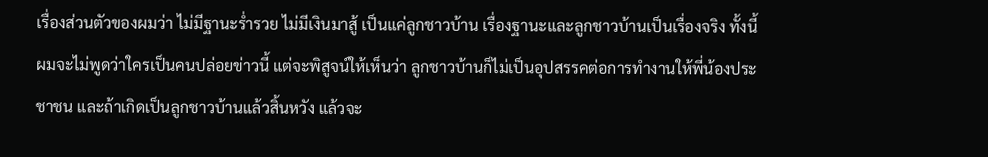เรื่องส่วนตัวของผมว่า ไม่มีฐานะร่ำรวย ไม่มีเงินมาสู้ เป็นแค่ลูกชาวบ้าน เรื่องฐานะและลูกชาวบ้านเป็นเรื่องจริง ทั้งนี้ผมจะไม่พูดว่าใครเป็นคนปล่อยข่าวนี้ แต่จะพิสูจน์ให้เห็นว่า ลูกชาวบ้านก็ไม่เป็นอุปสรรคต่อการทำงานให้พี่น้องประชาชน และถ้าเกิดเป็นลูกชาวบ้านแล้วสิ้นหวัง แล้วจะ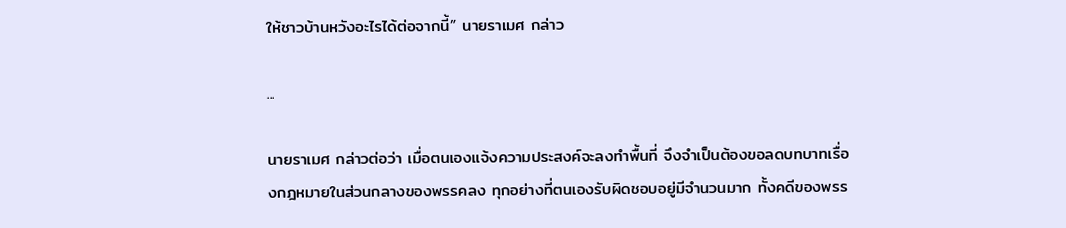ให้ชาวบ้านหวังอะไรได้ต่อจากนี้” นายราเมศ กล่าว

...

นายราเมศ กล่าวต่อว่า เมื่อตนเองแจ้งความประสงค์จะลงทำพื้นที่ จึงจำเป็นต้องขอลดบทบาทเรื่องกฎหมายในส่วนกลางของพรรคลง ทุกอย่างที่ตนเองรับผิดชอบอยู่มีจำนวนมาก ทั้งคดีของพรร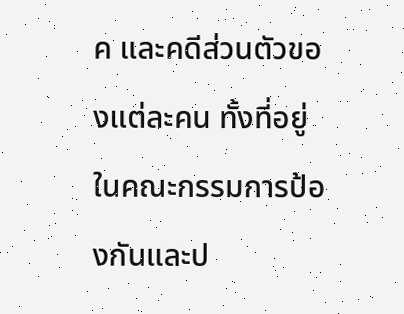ค และคดีส่วนตัวของแต่ละคน ทั้งที่อยู่ในคณะกรรมการป้องกันและป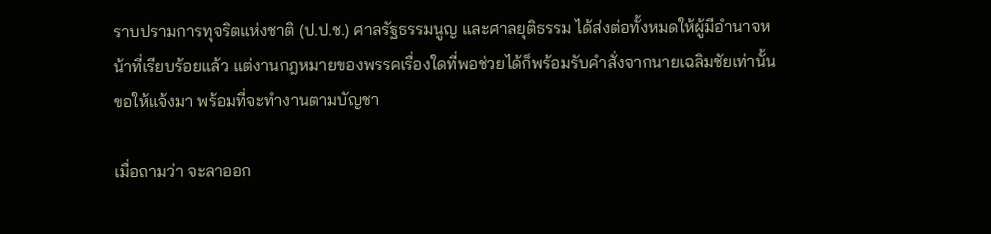ราบปรามการทุจริตแห่งชาติ (ป.ป.ช.) ศาลรัฐธรรมนูญ และศาลยุติธรรม ได้ส่งต่อทั้งหมดให้ผู้มีอำนาจหน้าที่เรียบร้อยแล้ว แต่งานกฎหมายของพรรคเรื่องใดที่พอช่วยได้ก็พร้อมรับคำสั่งจากนายเฉลิมชัยเท่านั้น ขอให้แจ้งมา พร้อมที่จะทำงานตามบัญชา

เมื่อถามว่า จะลาออก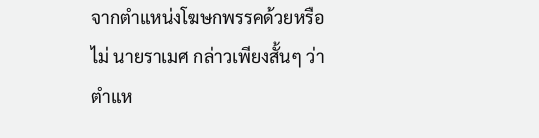จากตำแหน่งโฆษกพรรคด้วยหรือไม่ นายราเมศ กล่าวเพียงสั้นๆ ว่า ตำแห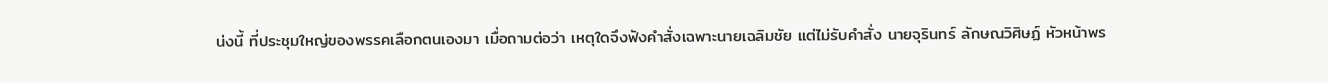น่งนี้ ที่ประชุมใหญ่ของพรรคเลือกตนเองมา เมื่อถามต่อว่า เหตุใดจึงฟังคำสั่งเฉพาะนายเฉลิมชัย แต่ไม่รับคำสั่ง นายจุรินทร์ ลักษณวิศิษฏ์ หัวหน้าพร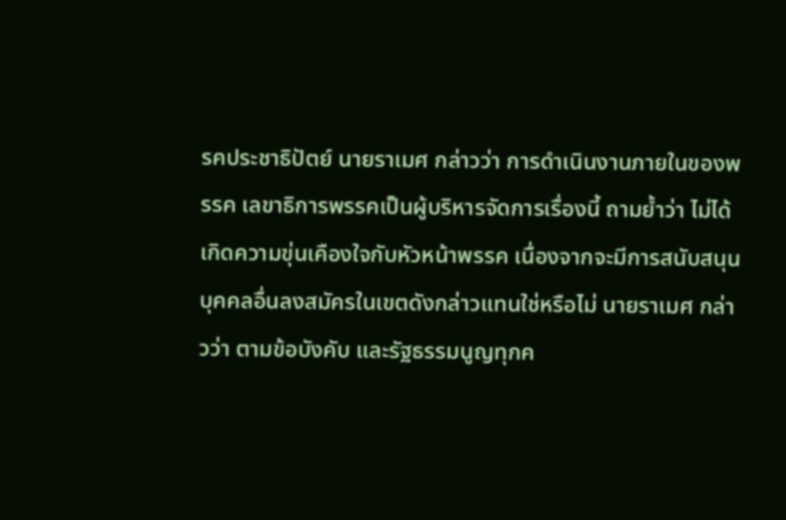รคประชาธิปัตย์ นายราเมศ กล่าวว่า การดำเนินงานภายในของพรรค เลขาธิการพรรคเป็นผู้บริหารจัดการเรื่องนี้ ถามย้ำว่า ไม่ได้เกิดความขุ่นเคืองใจกับหัวหน้าพรรค เนื่องจากจะมีการสนับสนุนบุคคลอื่นลงสมัครในเขตดังกล่าวแทนใช่หรือไม่ นายราเมศ กล่าวว่า ตามข้อบังคับ และรัฐธรรมนูญทุกค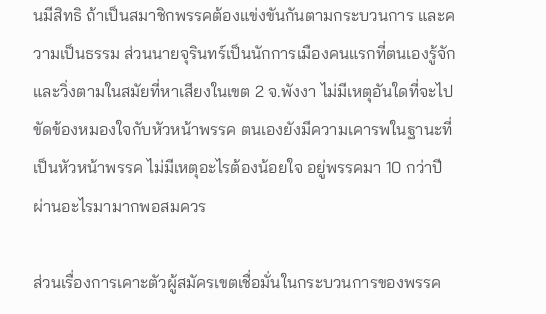นมีสิทธิ ถ้าเป็นสมาชิกพรรคต้องแข่งขันกันตามกระบวนการ และความเป็นธรรม ส่วนนายจุรินทร์เป็นนักการเมืองคนแรกที่ตนเองรู้จัก และวิ่งตามในสมัยที่หาเสียงในเขต 2 จ.พังงา ไม่มีเหตุอันใดที่จะไปขัดข้องหมองใจกับหัวหน้าพรรค ตนเองยังมีความเคารพในฐานะที่เป็นหัวหน้าพรรค ไม่มีเหตุอะไรต้องน้อยใจ อยู่พรรคมา 10 กว่าปี ผ่านอะไรมามากพอสมควร

ส่วนเรื่องการเคาะตัวผู้สมัครเขตเชื่อมั่นในกระบวนการของพรรค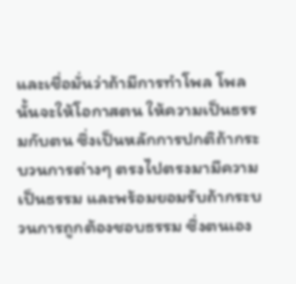และเชื่อมั่นว่าถ้ามีการทำโพล โพลนั้นจะให้โอกาสตน ให้ความเป็นธรรมกับตน ซึ่งเป็นหลักการปกติถ้ากระบวนการต่างๆ ตรงไปตรงมามีความเป็นธรรม และพร้อมยอมรับถ้ากระบวนการถูกต้องชอบธรรม ซึ่งตนเอง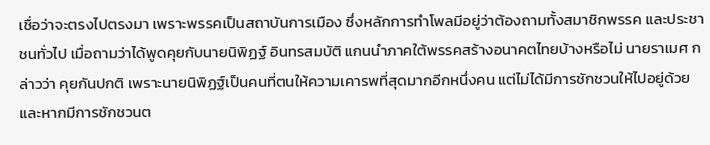เชื่อว่าจะตรงไปตรงมา เพราะพรรคเป็นสถาบันการเมือง ซึ่งหลักการทำโพลมีอยู่ว่าต้องถามทั้งสมาชิกพรรค และประชาชนทั่วไป เมื่อถามว่าได้พูดคุยกับนายนิพิฏฐ์ อินทรสมบัติ แกนนำภาคใต้พรรคสร้างอนาคตไทยบ้างหรือไม่ นายราเมศ กล่าวว่า คุยกันปกติ เพราะนายนิพิฏฐ์เป็นคนที่ตนให้ความเคารพที่สุดมากอีกหนึ่งคน แต่ไม่ได้มีการชักชวนให้ไปอยู่ด้วย และหากมีการชักชวนต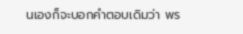นเองก็จะบอกคำตอบเดิมว่า พร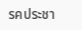รคประชา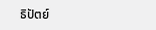ธิปัตย์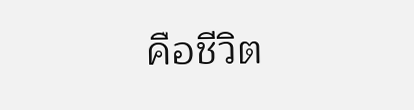คือชีวิต